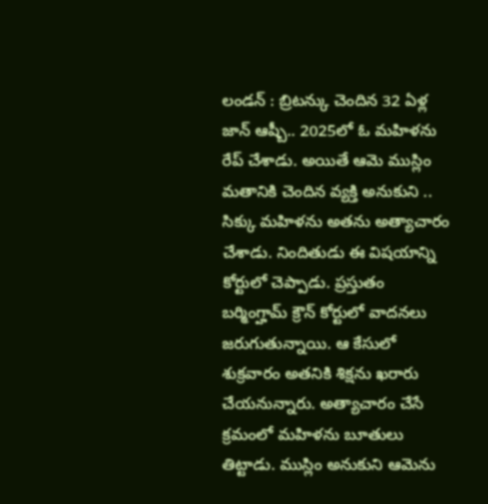లండన్ : బ్రిటన్కు చెందిన 32 ఏళ్ల జాన్ ఆష్బీ.. 2025లో ఓ మహిళను రేప్ చేశాడు. అయితే ఆమె ముస్లిం మతానికి చెందిన వ్యక్తి అనుకుని .. సిక్కు మహిళను అతను అత్యాచారం చేశాడు. నిందితుడు ఈ విషయాన్ని కోర్టులో చెప్పాడు. ప్రస్తుతం బర్మింగ్హామ్ క్రౌన్ కోర్టులో వాదనలు జరుగుతున్నాయి. ఆ కేసులో శుక్రవారం అతనికి శిక్షను ఖరారు చేయనున్నారు. అత్యాచారం చేసే క్రమంలో మహిళను బూతులు తిట్టాడు. ముస్లిం అనుకుని ఆమెను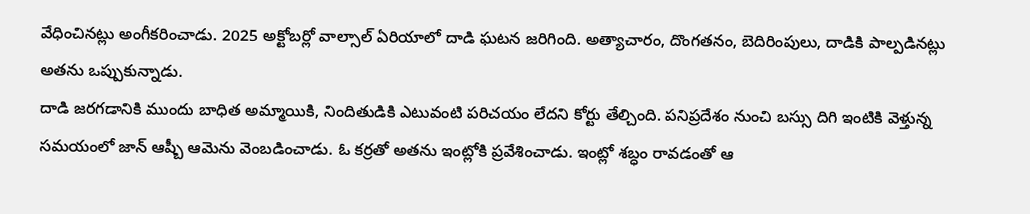వేధించినట్లు అంగీకరించాడు. 2025 అక్టోబర్లో వాల్సాల్ ఏరియాలో దాడి ఘటన జరిగింది. అత్యాచారం, దొంగతనం, బెదిరింపులు, దాడికి పాల్పడినట్లు అతను ఒప్పుకున్నాడు.
దాడి జరగడానికి ముందు బాధిత అమ్మాయికి, నిందితుడికి ఎటువంటి పరిచయం లేదని కోర్టు తేల్చింది. పనిప్రదేశం నుంచి బస్సు దిగి ఇంటికి వెళ్తున్న సమయంలో జాన్ ఆష్బీ ఆమెను వెంబడించాడు. ఓ కర్రతో అతను ఇంట్లోకి ప్రవేశించాడు. ఇంట్లో శబ్ధం రావడంతో ఆ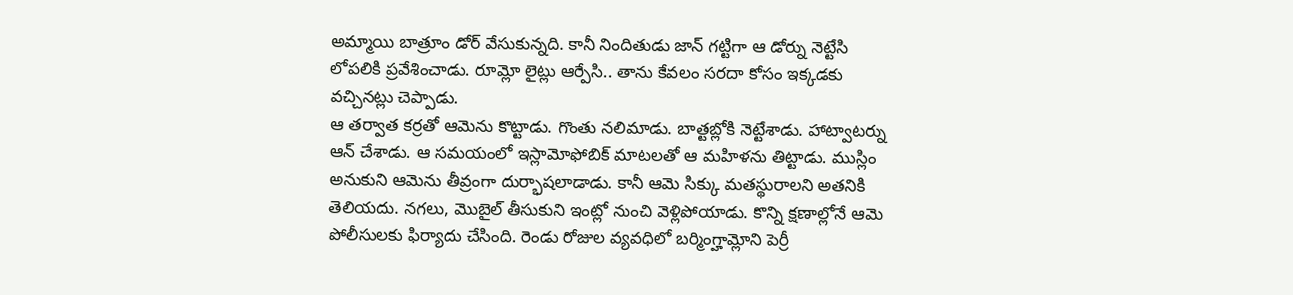అమ్మాయి బాత్రూం డోర్ వేసుకున్నది. కానీ నిందితుడు జాన్ గట్టిగా ఆ డోర్ను నెట్టేసి లోపలికి ప్రవేశించాడు. రూమ్లో లైట్లు ఆర్పేసి.. తాను కేవలం సరదా కోసం ఇక్కడకు వచ్చినట్లు చెప్పాడు.
ఆ తర్వాత కర్రతో ఆమెను కొట్టాడు. గొంతు నలిమాడు. బాత్టబ్లోకి నెట్టేశాడు. హాట్వాటర్ను ఆన్ చేశాడు. ఆ సమయంలో ఇస్లామోఫోబిక్ మాటలతో ఆ మహిళను తిట్టాడు. ముస్లిం అనుకుని ఆమెను తీవ్రంగా దుర్భాషలాడాడు. కానీ ఆమె సిక్కు మతస్థురాలని అతనికి తెలియదు. నగలు, మొబైల్ తీసుకుని ఇంట్లో నుంచి వెళ్లిపోయాడు. కొన్ని క్షణాల్లోనే ఆమె పోలీసులకు ఫిర్యాదు చేసింది. రెండు రోజుల వ్యవధిలో బర్మింగ్హామ్లోని పెర్రీ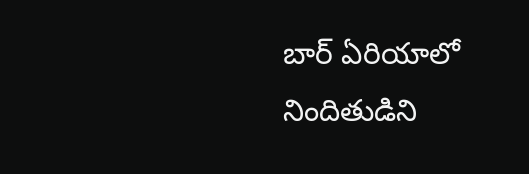బార్ ఏరియాలో నిందితుడిని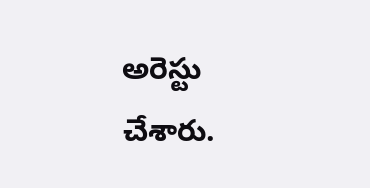అరెస్టు చేశారు.